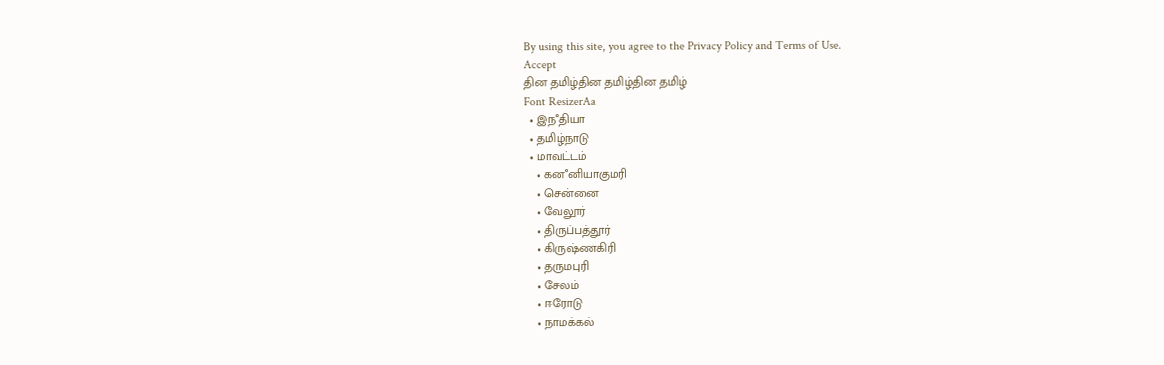By using this site, you agree to the Privacy Policy and Terms of Use.
Accept
தின தமிழ்தின தமிழ்தின தமிழ்
Font ResizerAa
  • இநஂதியா
  • தமிழ்நாடு
  • மாவட்டம்
    • கனஂனியாகுமரி
    • சென்னை
    • வேலூர்
    • திருப்பத்தூர்
    • கிருஷ்ணகிரி
    • தருமபுரி
    • சேலம்
    • ஈரோடு
    • நாமக்கல்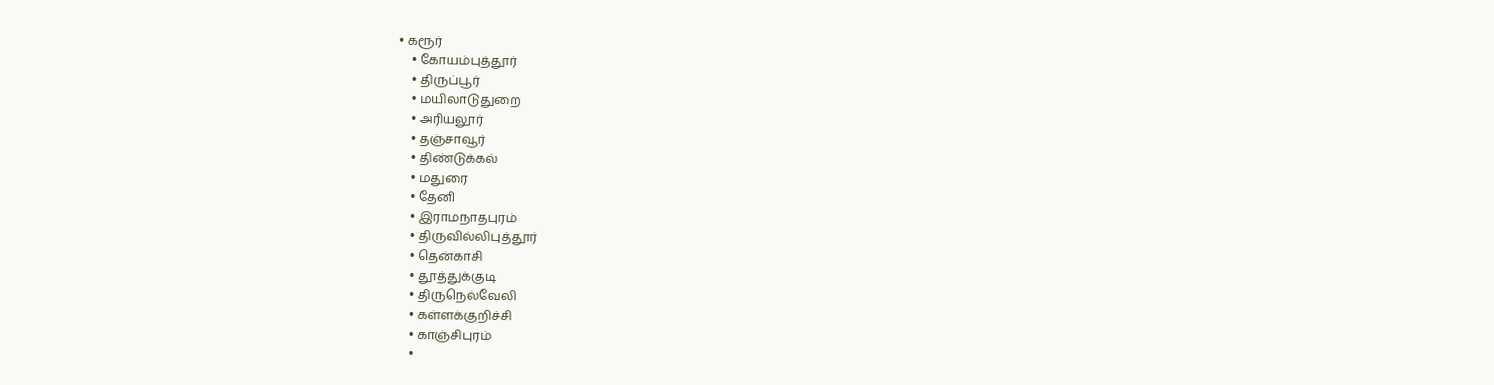• கரூர்
    • கோயம்புத்தூர்
    • திருப்பூர்
    • மயிலாடுதுறை
    • அரியலூர்
    • தஞ்சாவூர்
    • திண்டுக்கல்
    • மதுரை
    • தேனி
    • இராமநாதபுரம்
    • திருவில்லிபுத்தூர்
    • தென்காசி
    • தூத்துக்குடி
    • திருநெல்வேலி
    • கள்ளக்குறிச்சி
    • காஞ்சிபுரம்
    •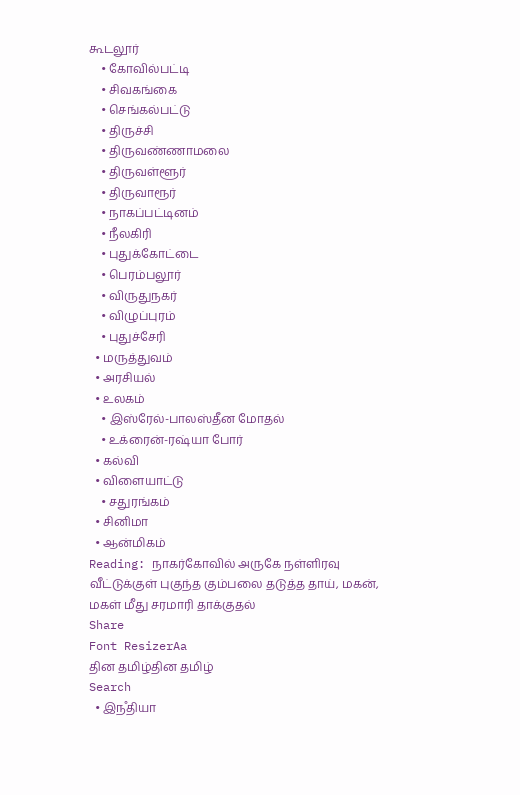கூடலூர்
    • கோவில்பட்டி
    • சிவகங்கை
    • செங்கல்பட்டு
    • திருச்சி
    • திருவண்ணாமலை
    • திருவள்ளூர்
    • திருவாரூர்
    • நாகப்பட்டினம்
    • நீலகிரி
    • புதுக்கோட்டை
    • பெரம்பலூர்
    • விருதுநகர்
    • விழுப்புரம்
    • புதுச்சேரி
  • மருத்துவம்
  • அரசியல்
  • உலகம்
    • இஸ்ரேல்-பாலஸ்தீன மோதல்
    • உக்ரைன்-ரஷ்யா போர்
  • கல்வி
  • விளையாட்டு
    • சதுரங்கம்
  • சினிமா
  • ஆன்மிகம்
Reading: நாகர்கோவில் அருகே நள்ளிரவு வீட்டுக்குள் புகுந்த கும்பலை தடுத்த தாய், மகன், மகள் மீது சரமாரி தாக்குதல்
Share
Font ResizerAa
தின தமிழ்தின தமிழ்
Search
  • இநஂதியா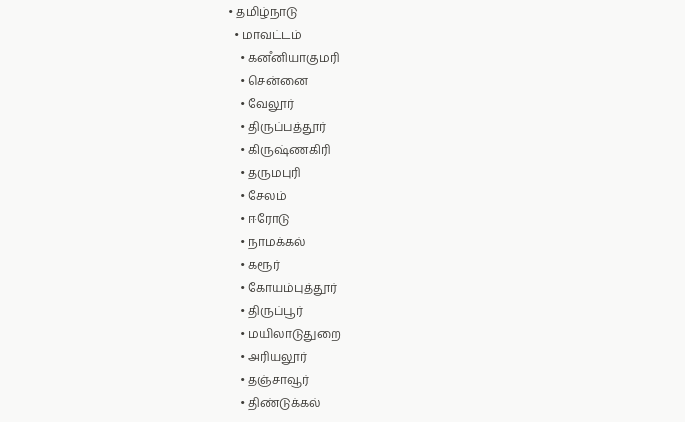• தமிழ்நாடு
  • மாவட்டம்
    • கனஂனியாகுமரி
    • சென்னை
    • வேலூர்
    • திருப்பத்தூர்
    • கிருஷ்ணகிரி
    • தருமபுரி
    • சேலம்
    • ஈரோடு
    • நாமக்கல்
    • கரூர்
    • கோயம்புத்தூர்
    • திருப்பூர்
    • மயிலாடுதுறை
    • அரியலூர்
    • தஞ்சாவூர்
    • திண்டுக்கல்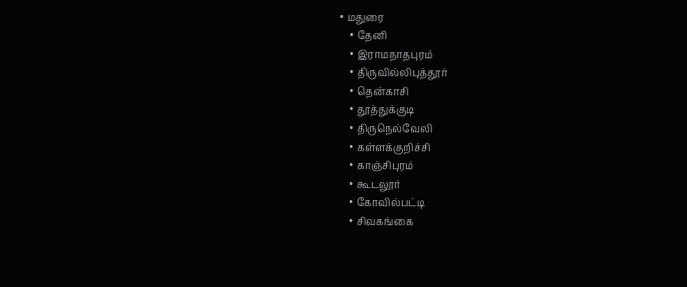• மதுரை
    • தேனி
    • இராமநாதபுரம்
    • திருவில்லிபுத்தூர்
    • தென்காசி
    • தூத்துக்குடி
    • திருநெல்வேலி
    • கள்ளக்குறிச்சி
    • காஞ்சிபுரம்
    • கூடலூர்
    • கோவில்பட்டி
    • சிவகங்கை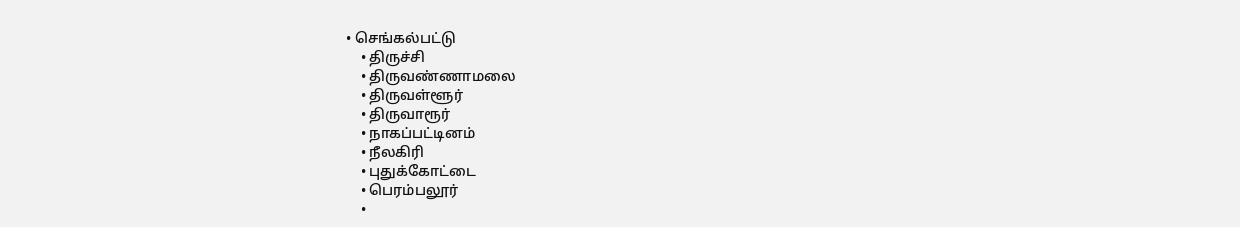• செங்கல்பட்டு
    • திருச்சி
    • திருவண்ணாமலை
    • திருவள்ளூர்
    • திருவாரூர்
    • நாகப்பட்டினம்
    • நீலகிரி
    • புதுக்கோட்டை
    • பெரம்பலூர்
    •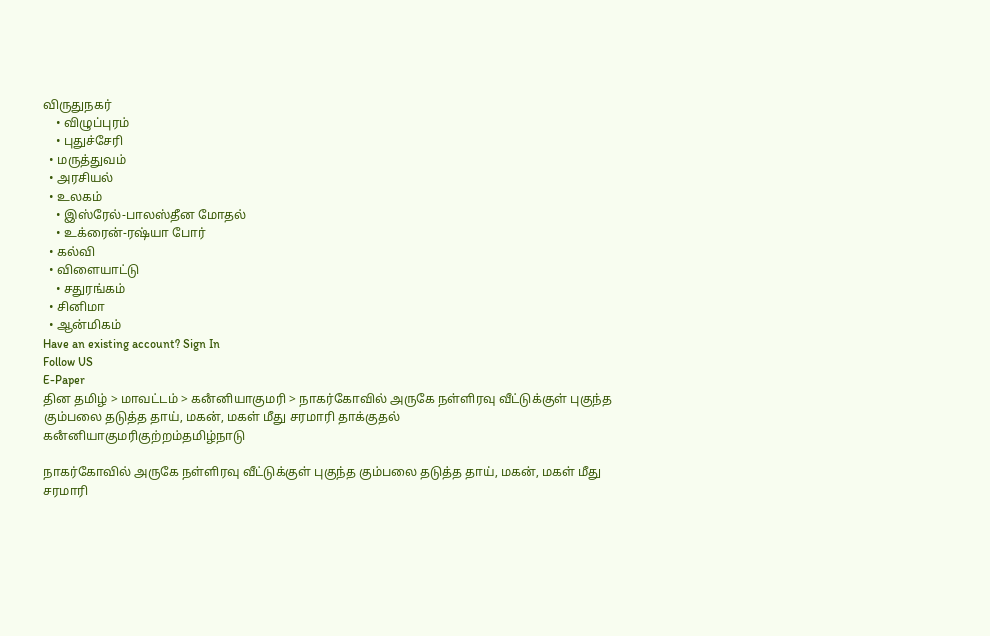விருதுநகர்
    • விழுப்புரம்
    • புதுச்சேரி
  • மருத்துவம்
  • அரசியல்
  • உலகம்
    • இஸ்ரேல்-பாலஸ்தீன மோதல்
    • உக்ரைன்-ரஷ்யா போர்
  • கல்வி
  • விளையாட்டு
    • சதுரங்கம்
  • சினிமா
  • ஆன்மிகம்
Have an existing account? Sign In
Follow US
E-Paper
தின தமிழ் > மாவட்டம் > கனஂனியாகுமரி > நாகர்கோவில் அருகே நள்ளிரவு வீட்டுக்குள் புகுந்த கும்பலை தடுத்த தாய், மகன், மகள் மீது சரமாரி தாக்குதல்
கனஂனியாகுமரிகுற்றம்தமிழ்நாடு

நாகர்கோவில் அருகே நள்ளிரவு வீட்டுக்குள் புகுந்த கும்பலை தடுத்த தாய், மகன், மகள் மீது சரமாரி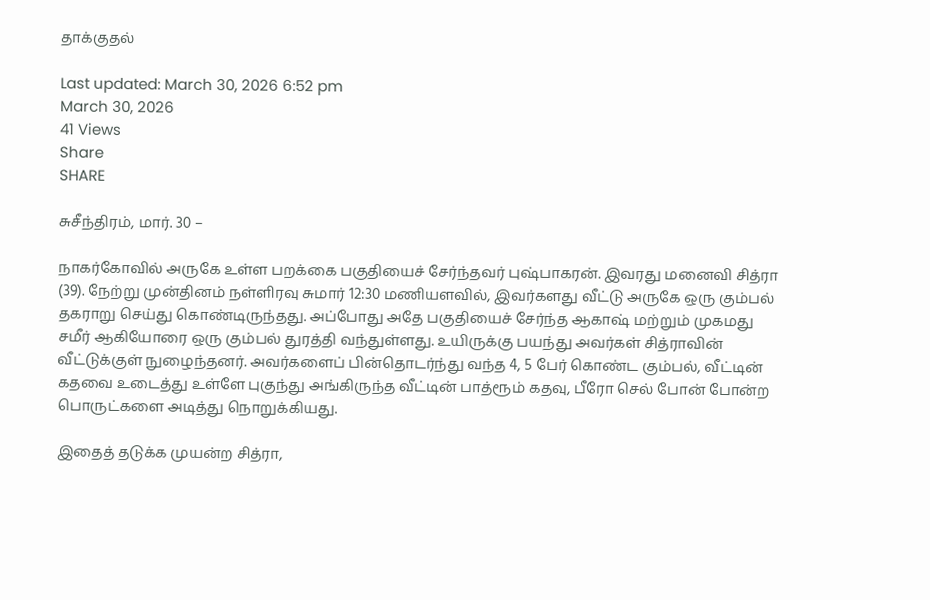தாக்குதல்

Last updated: March 30, 2026 6:52 pm
March 30, 2026
41 Views
Share
SHARE

சுசீந்திரம், மார். 30 –

நாகர்கோவில் அருகே உள்ள பறக்கை பகுதியைச் சேர்ந்தவர் புஷ்பாகரன். இவரது மனைவி சித்ரா (39). நேற்று முன்தினம் நள்ளிரவு சுமார் 12:30 மணியளவில், இவர்களது வீட்டு அருகே ஒரு கும்பல் தகராறு செய்து கொண்டிருந்தது. அப்போது அதே பகுதியைச் சேர்ந்த ஆகாஷ் மற்றும் முகமது சமீர் ஆகியோரை ஒரு கும்பல் துரத்தி வந்துள்ளது. உயிருக்கு பயந்து அவர்கள் சித்ராவின் வீட்டுக்குள் நுழைந்தனர். அவர்களைப் பின்தொடர்ந்து வந்த 4, 5 பேர் கொண்ட கும்பல், வீட்டின் கதவை உடைத்து உள்ளே புகுந்து அங்கிருந்த வீட்டின் பாத்ரூம் கதவு, பீரோ செல் போன் போன்ற பொருட்களை அடித்து நொறுக்கியது.

இதைத் தடுக்க முயன்ற சித்ரா,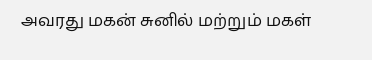அவரது மகன் சுனில் மற்றும் மகள்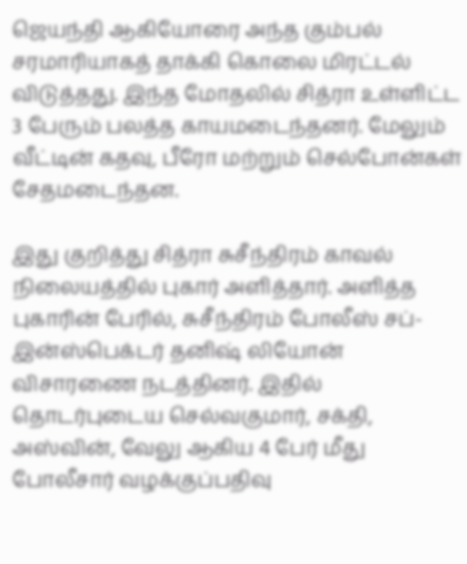ஜெயந்தி ஆகியோரை அந்த கும்பல் சரமாரியாகத் தாக்கி கொலை மிரட்டல் விடுத்தது. இந்த மோதலில் சித்ரா உள்ளிட்ட 3 பேரும் பலத்த காயமடைந்தனர். மேலும் வீட்டின் கதவு, பீரோ மற்றும் செல்போன்கள் சேதமடைந்தன.

இது குறித்து சித்ரா சுசீந்திரம் காவல் நிலையத்தில் புகார் அளித்தார். அளித்த புகாரின் பேரில், சுசீந்திரம் போலீஸ் சப்-இன்ஸ்பெக்டர் தனிஷ் லியோன் விசாரணை நடத்தினர். இதில் தொடர்புடைய செல்வகுமார், சக்தி, அஸ்வின், வேலு ஆகிய 4 பேர் மீது போலீசார் வழக்குப்பதிவு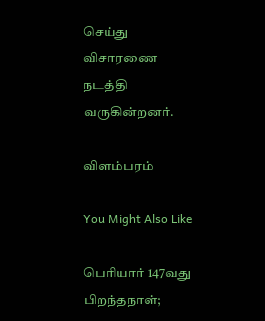செய்து விசாரணை நடத்தி வருகின்றனர்.

விளம்பரம்

You Might Also Like

பெரியார் 147வது பிறந்தநாள்;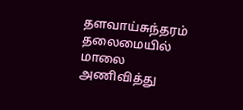தளவாய்சுந்தரம் தலைமையில் மாலை அணிவித்து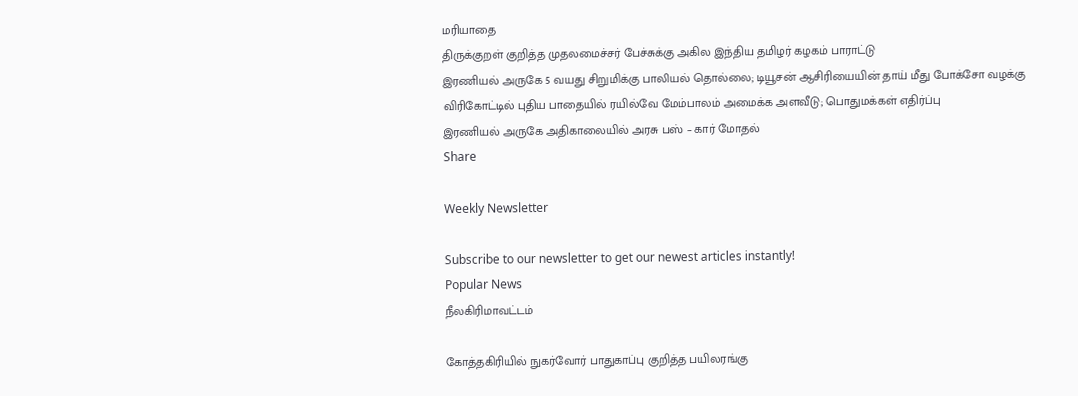மரியாதை
திருக்குறள் குறித்த முதலமைச்சர் பேச்சுக்கு அகில இந்திய தமிழர் கழகம் பாராட்டு
இரணியல் அருகே 5 வயது சிறுமிக்கு பாலியல் தொல்லை; டியூசன் ஆசிரியையின் தாய் மீது போக்சோ வழக்கு
விரிகோட்டில் புதிய பாதையில் ரயில்வே மேம்பாலம் அமைக்க அளவீடு; பொதுமக்கள் எதிர்ப்பு
இரணியல் அருகே அதிகாலையில் அரசு பஸ் – கார் மோதல்
Share

Weekly Newsletter

Subscribe to our newsletter to get our newest articles instantly!
Popular News
நீலகிரிமாவட்டம்

கோத்தகிரியில் நுகர்வோர் பாதுகாப்பு குறித்த பயிலரங்கு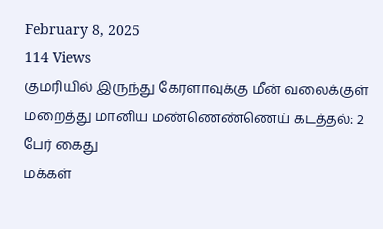February 8, 2025
114 Views
குமரியில் இருந்து கேரளாவுக்கு மீன் வலைக்குள் மறைத்து மானிய மண்ணெண்ணெய் கடத்தல்: 2 பேர் கைது
மக்கள்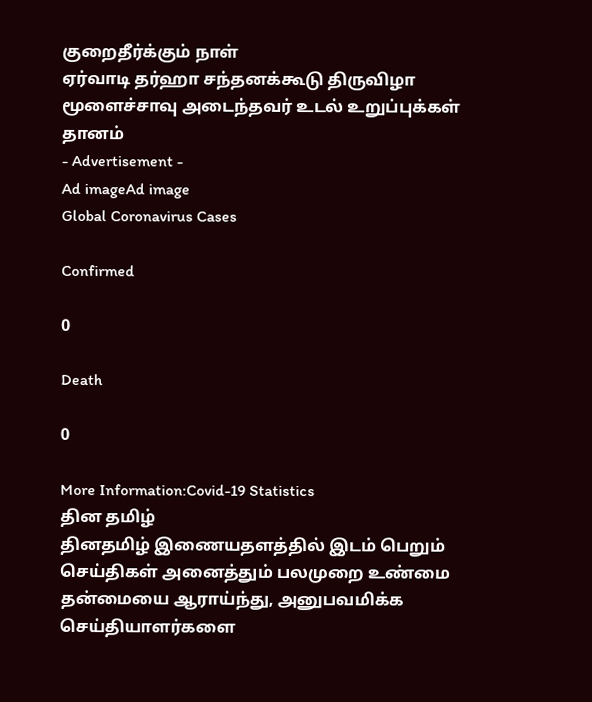குறைதீர்க்கும் நாள்
ஏர்வாடி தர்ஹா சந்தனக்கூடு திருவிழா
மூளைச்சாவு அடைந்தவர் உடல் உறுப்புக்கள் தானம்
- Advertisement -
Ad imageAd image
Global Coronavirus Cases

Confirmed

0

Death

0

More Information:Covid-19 Statistics
தின தமிழ்
தினதமிழ் இணையதளத்தில் இடம் பெறும் செய்திகள் அனைத்தும் பலமுறை உண்மை தன்மையை ஆராய்ந்து, அனுபவமிக்க செய்தியாளர்களை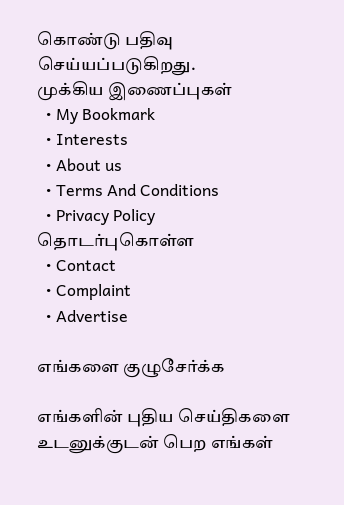கொண்டு பதிவு செய்யப்படுகிறது.
முக்கிய இணைப்புகள்
  • My Bookmark
  • Interests
  • About us
  • Terms And Conditions
  • Privacy Policy
தொடர்புகொள்ள
  • Contact
  • Complaint
  • Advertise

எங்களை குழுசேர்க்க

எங்களின் புதிய செய்திகளை உடனுக்குடன் பெற எங்கள்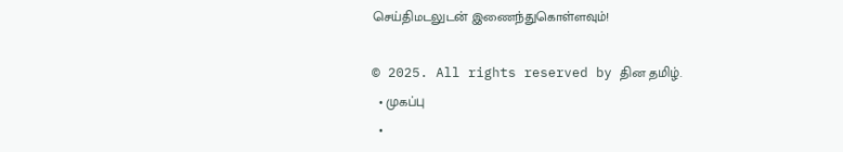செய்திமடலுடன் இணைந்துகொள்ளவும்!

© 2025. All rights reserved by தின தமிழ்.
  • முகப்பு
  •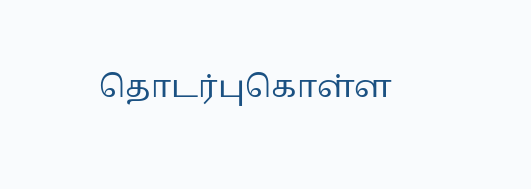தொடர்புகொள்ள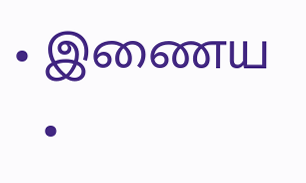• இணைய
  •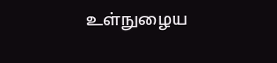உள்நுழைய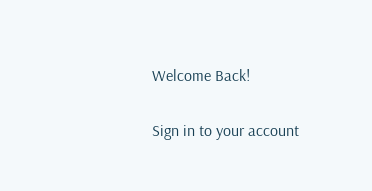Welcome Back!

Sign in to your account